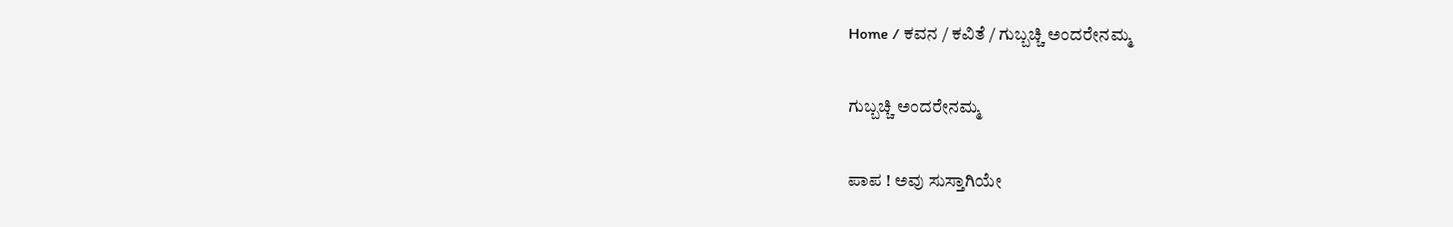Home / ಕವನ / ಕವಿತೆ / ಗುಬ್ಬಚ್ಚಿ ಅಂದರೇನಮ್ಮ

ಗುಬ್ಬಚ್ಚಿ ಅಂದರೇನಮ್ಮ

ಪಾಪ ! ಅವು ಸುಸ್ತಾಗಿಯೇ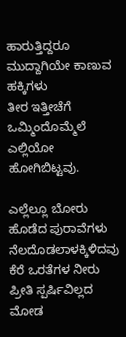ಹಾರುತ್ತಿದ್ದರೂ
ಮುದ್ದಾಗಿಯೇ ಕಾಣುವ ಹಕ್ಕಿಗಳು
ತೀರ ಇತ್ತೀಚೆಗೆ ಒಮ್ಮಿಂದೊಮ್ಮೆಲೆ
ಎಲ್ಲಿಯೋ ಹೋಗಿಬಿಟ್ಟವು.

ಎಲ್ಲೆಲ್ಲೂ ಬೋರು ಹೊಡೆದ ಪುರಾವೆಗಳು
ನೆಲದೊಡಲಾಳಕ್ಕಿಳಿದವು ಕೆರೆ ಒರತೆಗಳ ನೀರು
ಪ್ರೀತಿ ಸ್ಪರ್ಷಿವಿಲ್ಲದ ಮೋಡ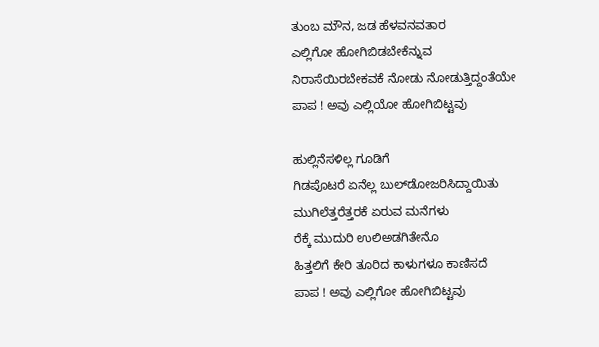ತುಂಬ ಮೌನ, ಜಡ ಹೆಳವನವತಾರ
ಎಲ್ಲಿಗೋ ಹೋಗಿಬಿಡಬೇಕೆನ್ನುವ
ನಿರಾಸೆಯಿರಬೇಕವಕೆ ನೋಡು ನೋಡುತ್ತಿದ್ದಂತೆಯೇ
ಪಾಪ ! ಅವು ಎಲ್ಲಿಯೋ ಹೋಗಿಬಿಟ್ಟವು

ಹುಲ್ಲಿನೆಸಳಿಲ್ಲ ಗೂಡಿಗೆ
ಗಿಡಪೊಟರೆ ಏನೆಲ್ಲ ಬುಲ್‌ಡೋಜರಿಸಿದ್ದಾಯಿತು
ಮುಗಿಲೆತ್ತರೆತ್ತರಕೆ ಏರುವ ಮನೆಗಳು
ರೆಕ್ಕೆ ಮುದುರಿ ಉಲಿ‌ಅಡಗಿತೇನೊ
ಹಿತ್ತಲಿಗೆ ಕೇರಿ ತೂರಿದ ಕಾಳುಗಳೂ ಕಾಣಿಸದೆ
ಪಾಪ ! ಅವು ಎಲ್ಲಿಗೋ ಹೋಗಿಬಿಟ್ಟವು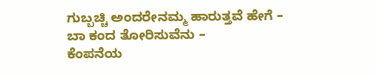ಗುಬ್ಬಚ್ಚಿ ಅಂದರೇನಮ್ಮ ಹಾರುತ್ತವೆ ಹೇಗೆ –
ಬಾ ಕಂದ ತೋರಿಸುವೆನು –
ಕೆಂಪನೆಯ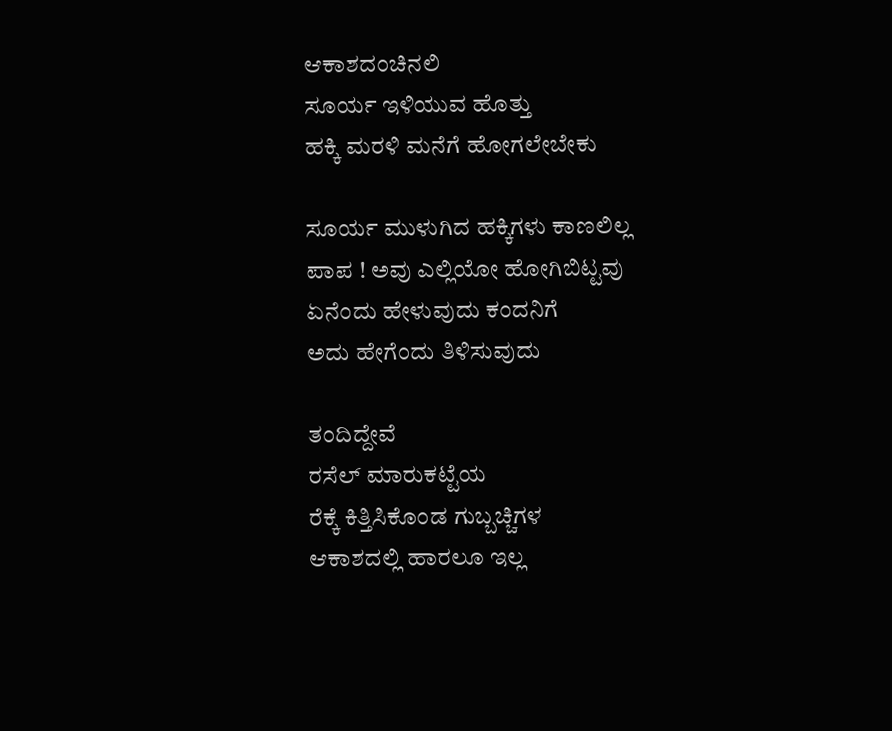ಆಕಾಶದಂಚಿನಲಿ
ಸೂರ್ಯ ಇಳಿಯುವ ಹೊತ್ತು
ಹಕ್ಕಿ ಮರಳಿ ಮನೆಗೆ ಹೋಗಲೇಬೇಕು

ಸೂರ್ಯ ಮುಳುಗಿದ ಹಕ್ಕಿಗಳು ಕಾಣಲಿಲ್ಲ
ಪಾಪ ! ಅವು ಎಲ್ಲಿಯೋ ಹೋಗಿಬಿಟ್ಟವು
ಏನೆಂದು ಹೇಳುವುದು ಕಂದನಿಗೆ
ಅದು ಹೇಗೆಂದು ತಿಳಿಸುವುದು

ತಂದಿದ್ದೇವೆ
ರಸೆಲ್ ಮಾರುಕಟ್ಟೆಯ
ರೆಕ್ಕೆ ಕಿತ್ತಿಸಿಕೊಂಡ ಗುಬ್ಬಚ್ಚಿಗಳ
ಆಕಾಶದಲ್ಲಿ ಹಾರಲೂ ಇಲ್ಲ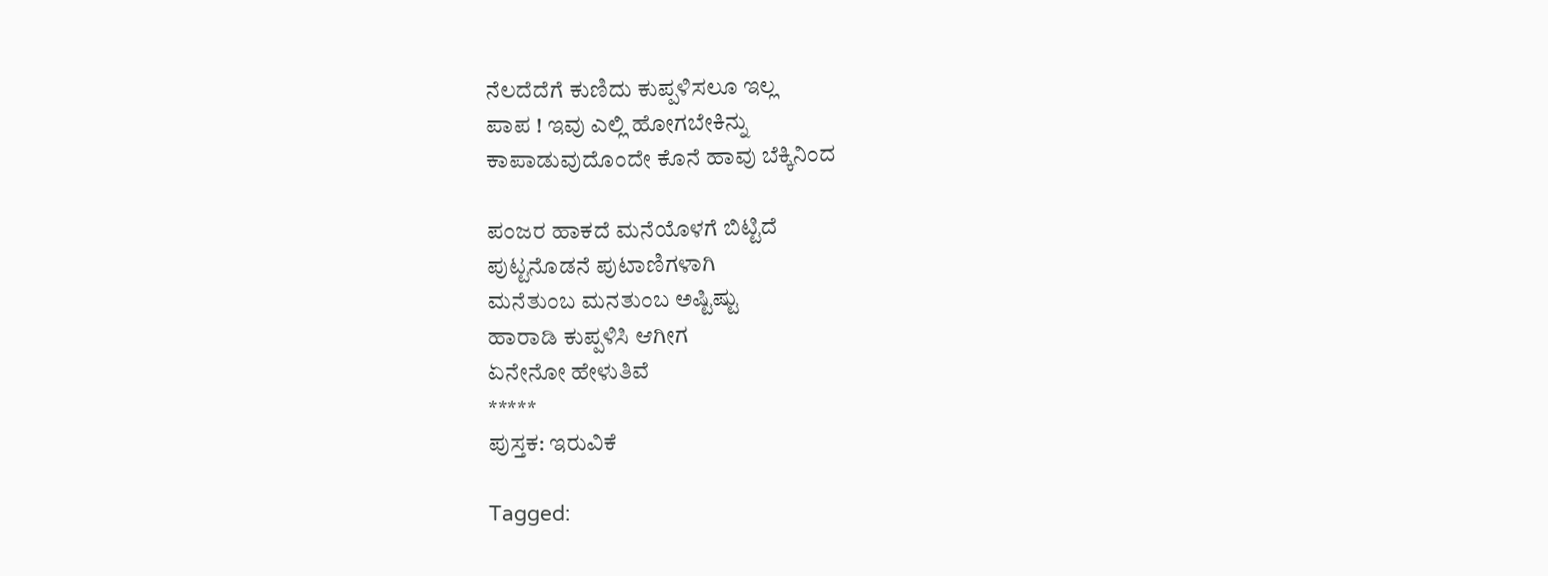ನೆಲದೆದೆಗೆ ಕುಣಿದು ಕುಪ್ಪಳಿಸಲೂ ಇಲ್ಲ
ಪಾಪ ! ಇವು ಎಲ್ಲಿ ಹೋಗಬೇಕಿನ್ನು
ಕಾಪಾಡುವುದೊಂದೇ ಕೊನೆ ಹಾವು ಬೆಕ್ಕಿನಿಂದ

ಪಂಜರ ಹಾಕದೆ ಮನೆಯೊಳಗೆ ಬಿಟ್ಟಿದೆ
ಪುಟ್ಟನೊಡನೆ ಪುಟಾಣಿಗಳಾಗಿ
ಮನೆತುಂಬ ಮನತುಂಬ ಅಷ್ಟಿಷ್ಟು
ಹಾರಾಡಿ ಕುಪ್ಪಳಿಸಿ ಆಗೀಗ
ಏನೇನೋ ಹೇಳುತಿವೆ
*****
ಪುಸ್ತಕ: ಇರುವಿಕೆ

Tagged: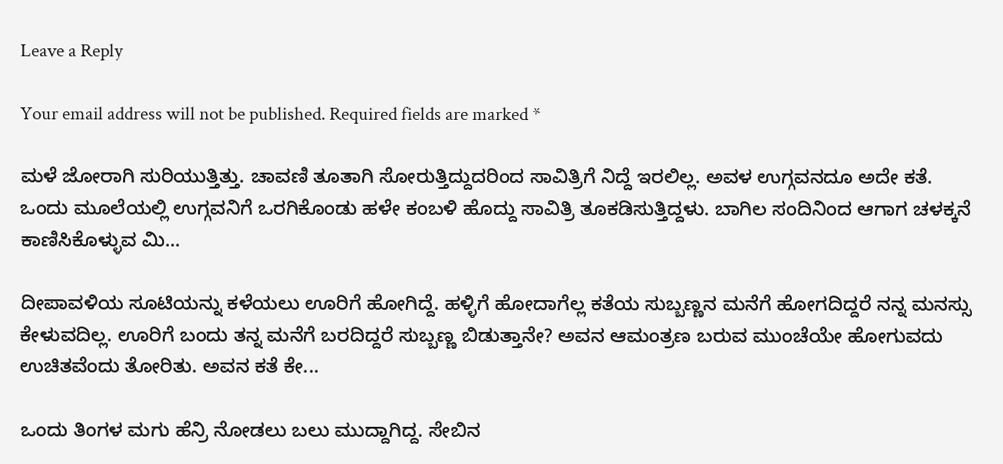Leave a Reply

Your email address will not be published. Required fields are marked *

ಮಳೆ ಜೋರಾಗಿ ಸುರಿಯುತ್ತಿತ್ತು. ಚಾವಣಿ ತೂತಾಗಿ ಸೋರುತ್ತಿದ್ದುದರಿಂದ ಸಾವಿತ್ರಿಗೆ ನಿದ್ದೆ ಇರಲಿಲ್ಲ. ಅವಳ ಉಗ್ಗವನದೂ ಅದೇ ಕತೆ. ಒಂದು ಮೂಲೆಯಲ್ಲಿ ಉಗ್ಗವನಿಗೆ ಒರಗಿಕೊಂಡು ಹಳೇ ಕಂಬಳಿ ಹೊದ್ದು ಸಾವಿತ್ರಿ ತೂಕಡಿಸುತ್ತಿದ್ದಳು. ಬಾಗಿಲ ಸಂದಿನಿಂದ ಆಗಾಗ ಚಳಕ್ಕನೆ ಕಾಣಿಸಿಕೊಳ್ಳುವ ಮಿ...

ದೀಪಾವಳಿಯ ಸೂಟಿಯನ್ನು ಕಳೆಯಲು ಊರಿಗೆ ಹೋಗಿದ್ದೆ. ಹಳ್ಳಿಗೆ ಹೋದಾಗೆಲ್ಲ ಕತೆಯ ಸುಬ್ಬಣ್ಣನ ಮನೆಗೆ ಹೋಗದಿದ್ದರೆ ನನ್ನ ಮನಸ್ಸು ಕೇಳುವದಿಲ್ಲ. ಊರಿಗೆ ಬಂದು ತನ್ನ ಮನೆಗೆ ಬರದಿದ್ದರೆ ಸುಬ್ಬಣ್ಣ ಬಿಡುತ್ತಾನೇ? ಅವನ ಆಮಂತ್ರಣ ಬರುವ ಮುಂಚೆಯೇ ಹೋಗುವದು ಉಚಿತವೆಂದು ತೋರಿತು. ಅವನ ಕತೆ ಕೇ...

ಒಂದು ತಿಂಗಳ ಮಗು ಹೆನ್ರಿ ನೋಡಲು ಬಲು ಮುದ್ದಾಗಿದ್ದ. ಸೇಬಿನ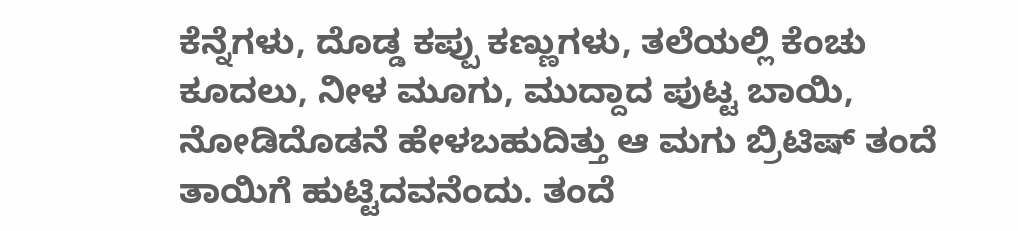ಕೆನ್ನೆಗಳು, ದೊಡ್ಡ ಕಪ್ಪು ಕಣ್ಣುಗಳು, ತಲೆಯಲ್ಲಿ ಕೆಂಚು ಕೂದಲು, ನೀಳ ಮೂಗು, ಮುದ್ದಾದ ಪುಟ್ಟ ಬಾಯಿ, ನೋಡಿದೊಡನೆ ಹೇಳಬಹುದಿತ್ತು ಆ ಮಗು ಬ್ರಿಟಿಷ್ ತಂದೆ ತಾಯಿಗೆ ಹುಟ್ಟಿದವನೆಂದು. ತಂದೆ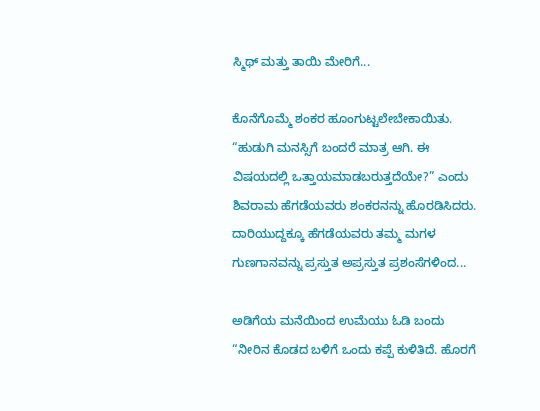ಸ್ಮಿಥ್ ಮತ್ತು ತಾಯಿ ಮೇರಿಗೆ...

ಕೊನೆಗೊಮ್ಮೆ ಶಂಕರ ಹೂಂಗುಟ್ಟಲೇಬೇಕಾಯಿತು. “ಹುಡುಗಿ ಮನಸ್ಸಿಗೆ ಬಂದರೆ ಮಾತ್ರ ಆಗಿ. ಈ ವಿಷಯದಲ್ಲಿ ಒತ್ತಾಯಮಾಡಬರುತ್ತದೆಯೇ?” ಎಂದು ಶಿವರಾಮ ಹೆಗಡೆಯವರು ಶಂಕರನನ್ನು ಹೊರಡಿಸಿದರು. ದಾರಿಯುದ್ದಕ್ಕೂ ಹೆಗಡೆಯವರು ತಮ್ಮ ಮಗಳ ಗುಣಗಾನವನ್ನು ಪ್ರಸ್ತುತ ಅಪ್ರಸ್ತುತ ಪ್ರಶಂಸೆಗಳಿಂದ...

ಅಡಿಗೆಯ ಮನೆಯಿಂದ ಉಮೆಯು ಓಡಿ ಬಂದು “ನೀರಿನ ಕೊಡದ ಬಳಿಗೆ ಒಂದು ಕಪ್ಪೆ ಕುಳಿತಿದೆ. ಹೊರಗೆ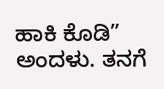ಹಾಕಿ ಕೊಡಿ” ಅಂದಳು. ತನಗೆ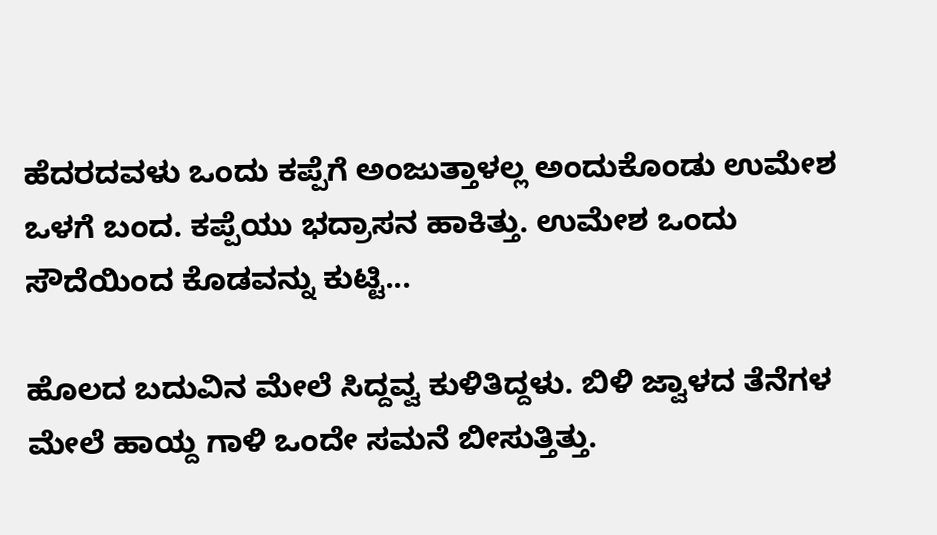ಹೆದರದವಳು ಒಂದು ಕಪ್ಪೆಗೆ ಅಂಜುತ್ತಾಳಲ್ಲ ಅಂದುಕೊಂಡು ಉಮೇಶ ಒಳಗೆ ಬಂದ. ಕಪ್ಪೆಯು ಭದ್ರಾಸನ ಹಾಕಿತ್ತು. ಉಮೇಶ ಒಂದು ಸೌದೆಯಿಂದ ಕೊಡವನ್ನು ಕುಟ್ಟಿ...

ಹೊಲದ ಬದುವಿನ ಮೇಲೆ ಸಿದ್ದವ್ವ ಕುಳಿತಿದ್ದಳು. ಬಿಳಿ ಜ್ವಾಳದ ತೆನೆಗಳ ಮೇಲೆ ಹಾಯ್ದ ಗಾಳಿ ಒಂದೇ ಸಮನೆ ಬೀಸುತ್ತಿತ್ತು.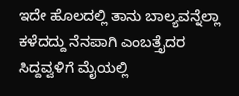ಇದೇ ಹೊಲದಲ್ಲಿ ತಾನು ಬಾಲ್ಯವನ್ನೆಲ್ಲಾ ಕಳೆದದ್ದು ನೆನಪಾಗಿ ಎಂಬತ್ತೈದರ ಸಿದ್ದವ್ವಳಿಗೆ ಮೈಯಲ್ಲಿ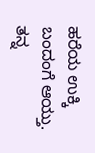ಹರೆಯ ಉಕ್ಕಿ ಬಂದಂಗೆ ಆಯ್ತು. ತನ್ನ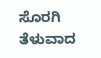ಸೊರಗಿ ತೆಳುವಾದ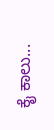ಕೈ ಕಾಲು...